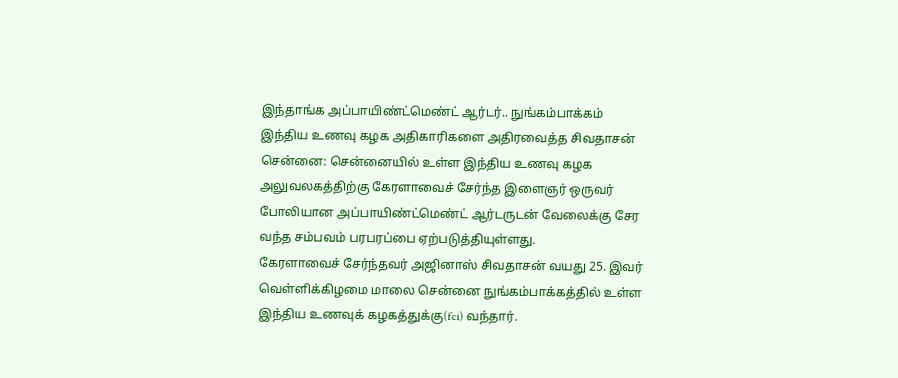இந்தாங்க அப்பாயிண்ட்மெண்ட் ஆர்டர்.. நுங்கம்பாக்கம் இந்திய உணவு கழக அதிகாரிகளை அதிரவைத்த சிவதாசன்
சென்னை: சென்னையில் உள்ள இந்திய உணவு கழக அலுவலகத்திற்கு கேரளாவைச் சேர்ந்த இளைஞர் ஒருவர் போலியான அப்பாயிண்ட்மெண்ட் ஆர்டருடன் வேலைக்கு சேர வந்த சம்பவம் பரபரப்பை ஏற்படுத்தியுள்ளது.
கேரளாவைச் சேர்ந்தவர் அஜினாஸ் சிவதாசன் வயது 25. இவர் வெள்ளிக்கிழமை மாலை சென்னை நுங்கம்பாக்கத்தில் உள்ள இந்திய உணவுக் கழகத்துக்கு(fci) வந்தார்.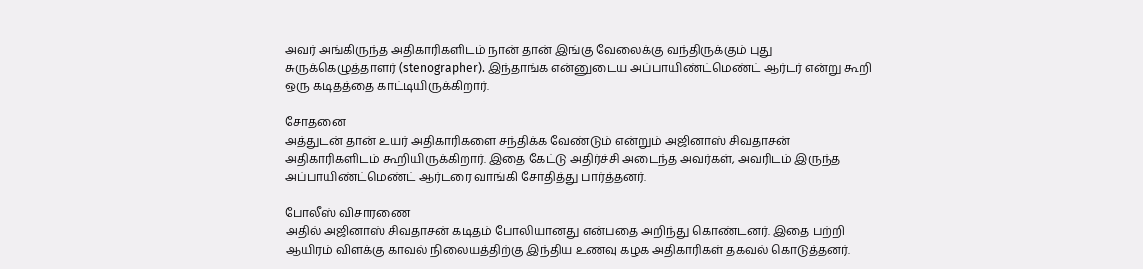அவர் அங்கிருந்த அதிகாரிகளிடம் நான் தான் இங்கு வேலைக்கு வந்திருக்கும் புது சுருக்கெழுத்தாளர் (stenographer). இந்தாங்க என்னுடைய அப்பாயிண்ட்மெண்ட் ஆர்டர் என்று கூறி ஒரு கடிதத்தை காட்டியிருக்கிறார்.

சோதனை
அத்துடன் தான் உயர் அதிகாரிகளை சந்திக்க வேண்டும் என்றும் அஜினாஸ் சிவதாசன் அதிகாரிகளிடம் கூறியிருக்கிறார். இதை கேட்டு அதிர்ச்சி அடைந்த அவர்கள், அவரிடம் இருந்த அப்பாயிண்ட்மெண்ட் ஆர்டரை வாங்கி சோதித்து பார்த்தனர்.

போலீஸ் விசாரணை
அதில் அஜினாஸ் சிவதாசன் கடிதம் போலியானது என்பதை அறிந்து கொண்டனர். இதை பற்றி ஆயிரம் விளக்கு காவல் நிலையத்திற்கு இந்திய உணவு கழக அதிகாரிகள் தகவல் கொடுத்தனர்.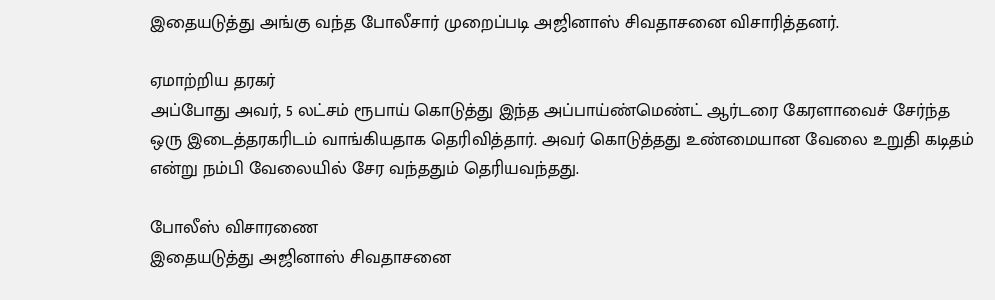இதையடுத்து அங்கு வந்த போலீசார் முறைப்படி அஜினாஸ் சிவதாசனை விசாரித்தனர்.

ஏமாற்றிய தரகர்
அப்போது அவர், 5 லட்சம் ரூபாய் கொடுத்து இந்த அப்பாய்ண்மெண்ட் ஆர்டரை கேரளாவைச் சேர்ந்த ஒரு இடைத்தரகரிடம் வாங்கியதாக தெரிவித்தார். அவர் கொடுத்தது உண்மையான வேலை உறுதி கடிதம் என்று நம்பி வேலையில் சேர வந்ததும் தெரியவந்தது.

போலீஸ் விசாரணை
இதையடுத்து அஜினாஸ் சிவதாசனை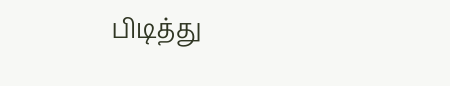பிடித்து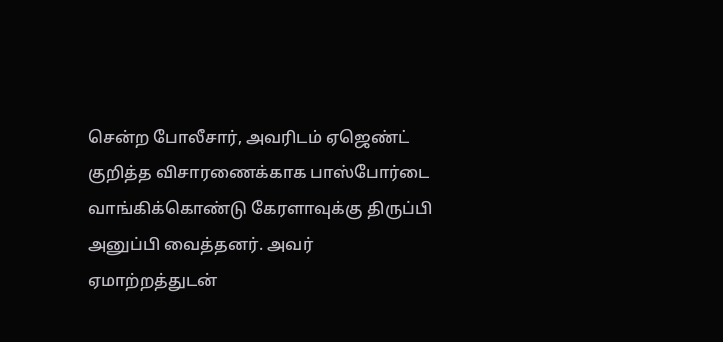சென்ற போலீசார், அவரிடம் ஏஜெண்ட் குறித்த விசாரணைக்காக பாஸ்போர்டை வாங்கிக்கொண்டு கேரளாவுக்கு திருப்பி அனுப்பி வைத்தனர். அவர் ஏமாற்றத்துடன்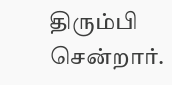திரும்பி சென்றார்.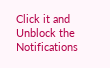Click it and Unblock the Notifications